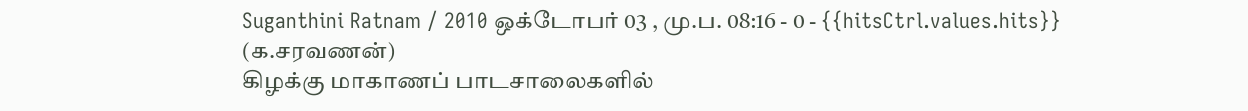Suganthini Ratnam / 2010 ஒக்டோபர் 03 , மு.ப. 08:16 - 0 - {{hitsCtrl.values.hits}}
(க.சரவணன்)
கிழக்கு மாகாணப் பாடசாலைகளில்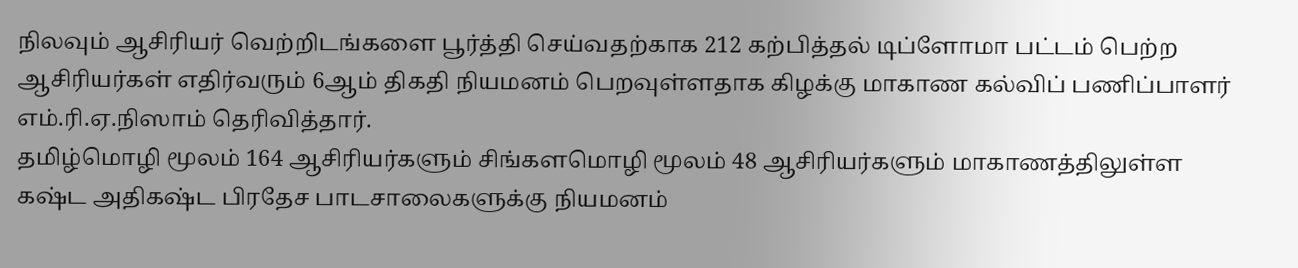நிலவும் ஆசிரியர் வெற்றிடங்களை பூர்த்தி செய்வதற்காக 212 கற்பித்தல் டிப்ளோமா பட்டம் பெற்ற ஆசிரியர்கள் எதிர்வரும் 6ஆம் திகதி நியமனம் பெறவுள்ளதாக கிழக்கு மாகாண கல்விப் பணிப்பாளர் எம்.ரி.ஏ.நிஸாம் தெரிவித்தார்.
தமிழ்மொழி மூலம் 164 ஆசிரியர்களும் சிங்களமொழி மூலம் 48 ஆசிரியர்களும் மாகாணத்திலுள்ள கஷ்ட அதிகஷ்ட பிரதேச பாடசாலைகளுக்கு நியமனம்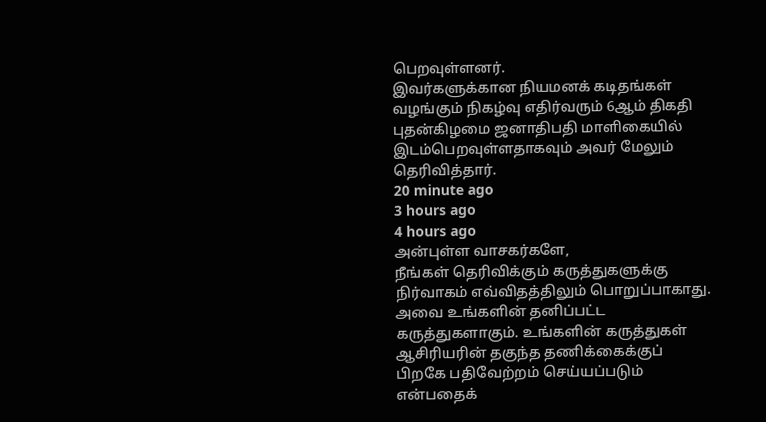பெறவுள்ளனர்.
இவர்களுக்கான நியமனக் கடிதங்கள் வழங்கும் நிகழ்வு எதிர்வரும் 6ஆம் திகதி புதன்கிழமை ஜனாதிபதி மாளிகையில் இடம்பெறவுள்ளதாகவும் அவர் மேலும் தெரிவித்தார்.
20 minute ago
3 hours ago
4 hours ago
அன்புள்ள வாசகர்களே,
நீங்கள் தெரிவிக்கும் கருத்துகளுக்கு நிர்வாகம் எவ்விதத்திலும் பொறுப்பாகாது. அவை உங்களின் தனிப்பட்ட கருத்துகளாகும். உங்களின் கருத்துகள் ஆசிரியரின் தகுந்த தணிக்கைக்குப் பிறகே பதிவேற்றம் செய்யப்படும் என்பதைக்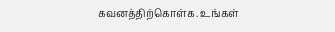கவனத்திற்கொள்க. உங்கள்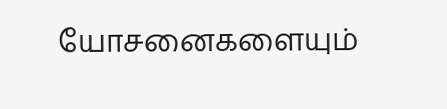யோசனைகளையும்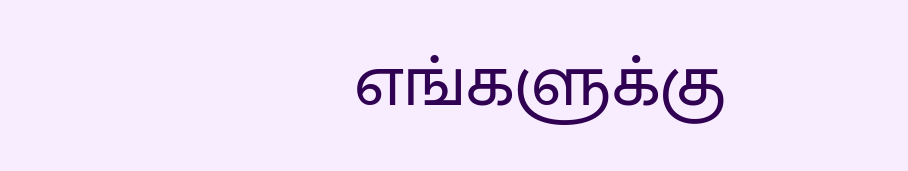எங்களுக்கு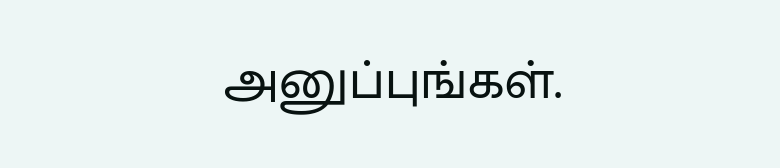அனுப்புங்கள்.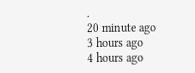.
20 minute ago
3 hours ago
4 hours ago